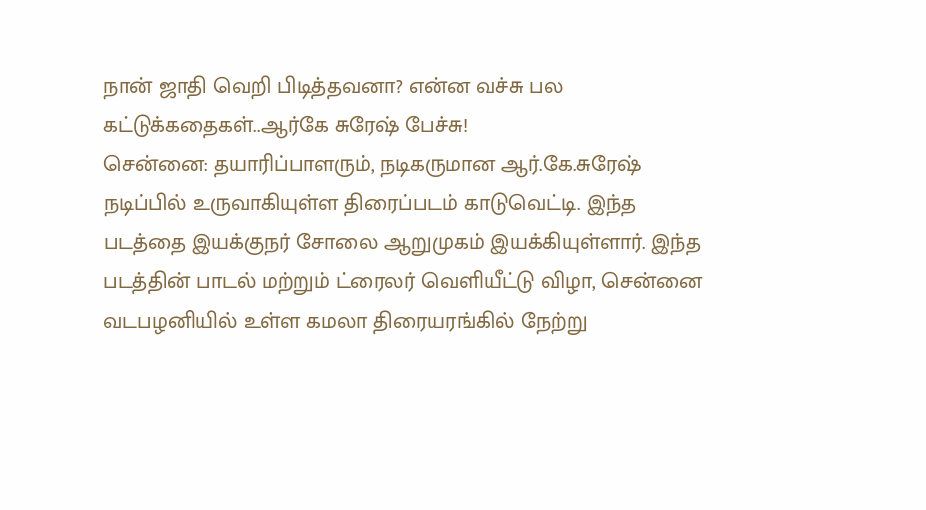நான் ஜாதி வெறி பிடித்தவனா? என்ன வச்சு பல கட்டுக்கதைகள்..ஆர்கே சுரேஷ் பேச்சு!
சென்னை: தயாரிப்பாளரும், நடிகருமான ஆர்.கே.சுரேஷ் நடிப்பில் உருவாகியுள்ள திரைப்படம் காடுவெட்டி. இந்த படத்தை இயக்குநர் சோலை ஆறுமுகம் இயக்கியுள்ளார். இந்த படத்தின் பாடல் மற்றும் ட்ரைலர் வெளியீட்டு விழா, சென்னை வடபழனியில் உள்ள கமலா திரையரங்கில் நேற்று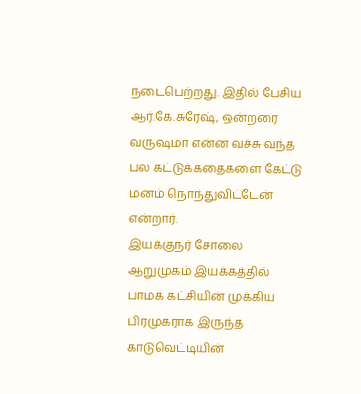நடைபெற்றது. இதில் பேசிய ஆர்.கே.சுரேஷ், ஒன்றரை வருஷமா என்ன வச்சு வந்த பல கட்டுக்கதைகளை கேட்டு மனம் நொந்துவிட்டேன் என்றார்.
இயக்குநர் சோலை ஆறுமுகம் இயக்கத்தில் பாமக கட்சியின் முக்கிய பிரமுகராக இருந்த காடுவெட்டியின்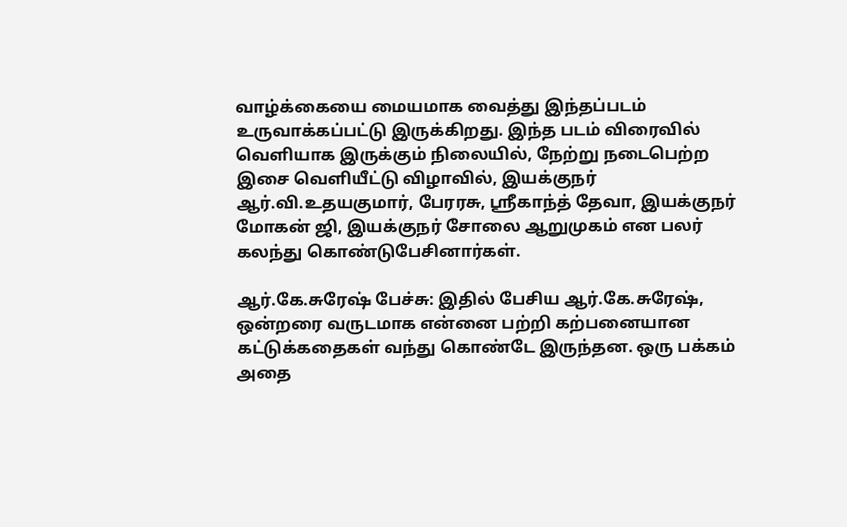வாழ்க்கையை மையமாக வைத்து இந்தப்படம் உருவாக்கப்பட்டு இருக்கிறது. இந்த படம் விரைவில் வெளியாக இருக்கும் நிலையில், நேற்று நடைபெற்ற இசை வெளியீட்டு விழாவில், இயக்குநர் ஆர்.வி.உதயகுமார், பேரரசு, ஸ்ரீகாந்த் தேவா, இயக்குநர் மோகன் ஜி, இயக்குநர் சோலை ஆறுமுகம் என பலர் கலந்து கொண்டுபேசினார்கள்.

ஆர்.கே.சுரேஷ் பேச்சு: இதில் பேசிய ஆர்.கே.சுரேஷ், ஒன்றரை வருடமாக என்னை பற்றி கற்பனையான கட்டுக்கதைகள் வந்து கொண்டே இருந்தன. ஒரு பக்கம் அதை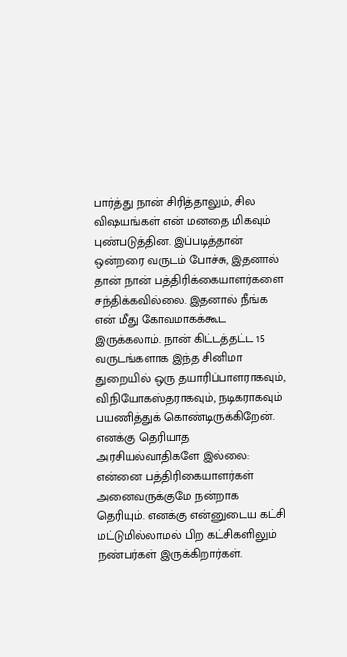பார்த்து நான் சிரித்தாலும், சில விஷயங்கள் என் மனதை மிகவும் புண்படுத்தின. இப்படித்தான் ஒன்றரை வருடம் போச்சு, இதனால் தான் நான் பத்திரிக்கையாளர்களை சந்திக்கவில்லை. இதனால் நீங்க என் மீது கோவமாகக்கூட இருக்கலாம். நான் கிட்டத்தட்ட 15 வருடங்களாக இந்த சினிமா துறையில் ஒரு தயாரிப்பாளராகவும், விநியோகஸ்தராகவும், நடிகராகவும் பயணித்துக் கொண்டிருக்கிறேன்.
எனக்கு தெரியாத அரசியல்வாதிகளே இல்லை: என்னை பத்திரிகையாளர்கள் அனைவருக்குமே நன்றாக தெரியும். எனக்கு என்னுடைய கட்சி மட்டுமில்லாமல் பிற கட்சிகளிலும் நண்பர்கள் இருக்கிறார்கள்.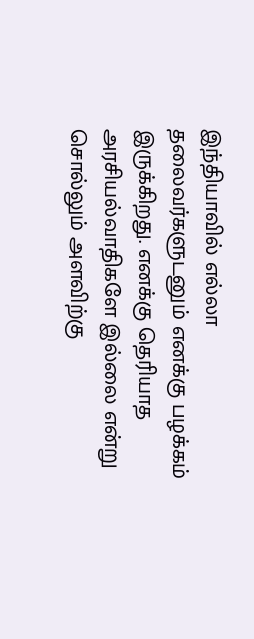இந்தியாவில் எல்லா தலைவர்களுடனும் எனக்கு பழக்கம் இருக்கிறது. எனக்கு தெரியாத அரசியல்வாதிகளே இல்லை என்று சொல்லும் அளவிற்கு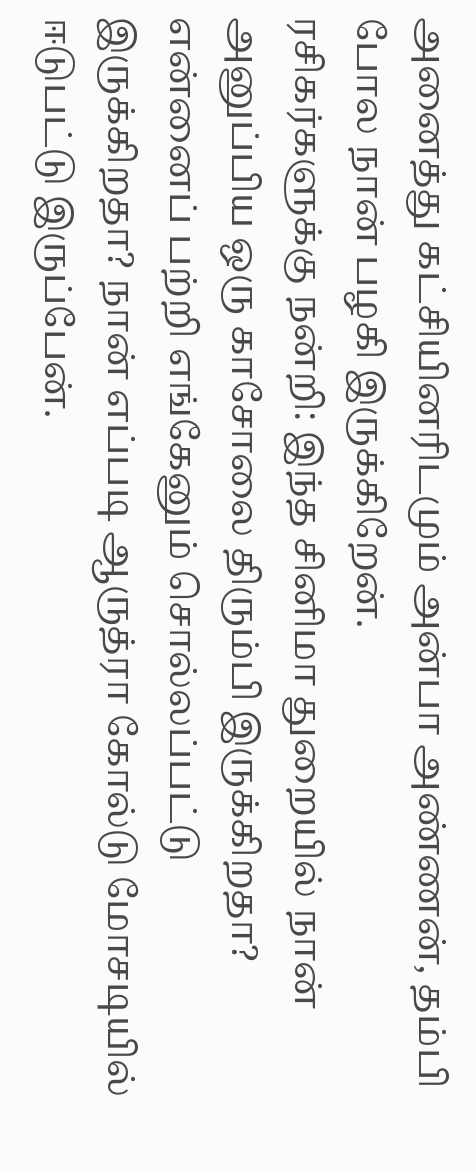அனைத்து கட்சியினரிடமும் அன்பா அண்ணன், தம்பி போல நான் பழகி இருக்கிறேன்.
ரசிகர்களுக்கு நன்றி: இந்த சினிமா துறையில் நான் அனுப்பிய ஒரு காசோலை திரும்பி இருக்கிறதா? என்னைப் பற்றி எங்கேனும் சொல்லப்பட்டு இருக்கிறதா? நான் எப்படி ஆருத்ரா கோல்டு மோசடியில் ஈடுபட்டு இருப்பேன்.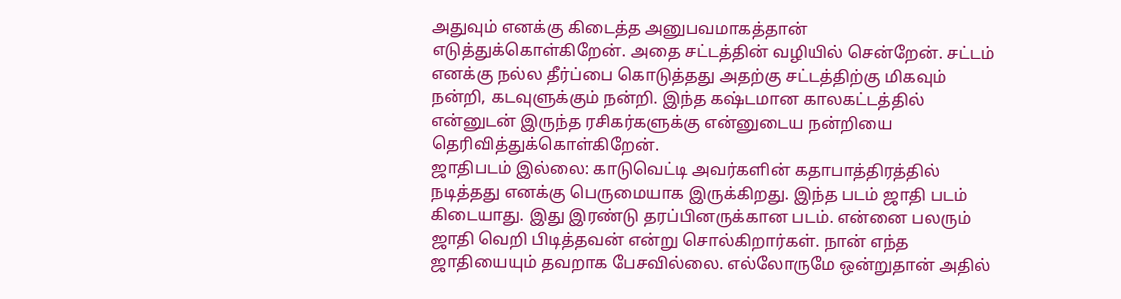அதுவும் எனக்கு கிடைத்த அனுபவமாகத்தான் எடுத்துக்கொள்கிறேன். அதை சட்டத்தின் வழியில் சென்றேன். சட்டம் எனக்கு நல்ல தீர்ப்பை கொடுத்தது அதற்கு சட்டத்திற்கு மிகவும் நன்றி, கடவுளுக்கும் நன்றி. இந்த கஷ்டமான காலகட்டத்தில் என்னுடன் இருந்த ரசிகர்களுக்கு என்னுடைய நன்றியை தெரிவித்துக்கொள்கிறேன்.
ஜாதிபடம் இல்லை: காடுவெட்டி அவர்களின் கதாபாத்திரத்தில் நடித்தது எனக்கு பெருமையாக இருக்கிறது. இந்த படம் ஜாதி படம் கிடையாது. இது இரண்டு தரப்பினருக்கான படம். என்னை பலரும் ஜாதி வெறி பிடித்தவன் என்று சொல்கிறார்கள். நான் எந்த ஜாதியையும் தவறாக பேசவில்லை. எல்லோருமே ஒன்றுதான் அதில்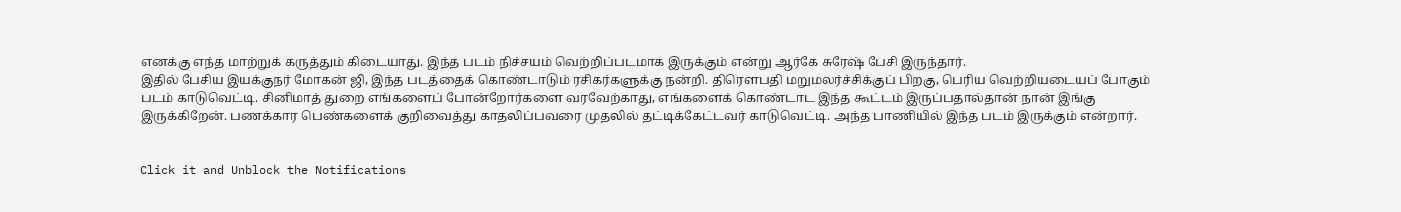எனக்கு எந்த மாற்றுக் கருத்தும் கிடையாது. இந்த படம் நிச்சயம் வெற்றிப்படமாக இருக்கும் என்று ஆர்கே சுரேஷ் பேசி இருந்தார்.
இதில் பேசிய இயக்குநர் மோகன் ஜி, இந்த படத்தைக் கொண்டாடும் ரசிகர்களுக்கு நன்றி. திரௌபதி மறுமலர்ச்சிக்குப் பிறகு, பெரிய வெற்றியடையப் போகும் படம் காடுவெட்டி. சினிமாத் துறை எங்களைப் போன்றோர்களை வரவேற்காது, எங்களைக் கொண்டாட இந்த கூட்டம் இருப்பதால்தான் நான் இங்கு இருக்கிறேன். பணக்கார பெண்களைக் குறிவைத்து காதலிப்பவரை முதலில் தட்டிக்கேட்டவர் காடுவெட்டி. அந்த பாணியில் இந்த படம் இருக்கும் என்றார்.


Click it and Unblock the Notifications